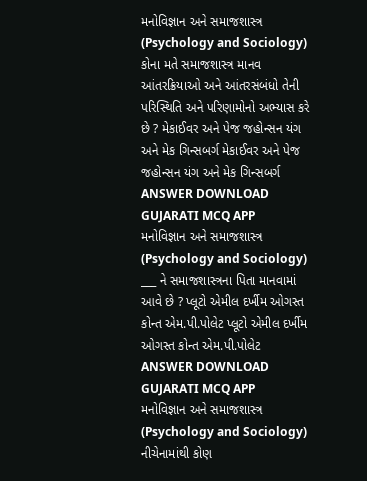મનોવિજ્ઞાન અને સમાજશાસ્ત્ર (Psychology and Sociology) કોના મતે સમાજશાસ્ત્ર માનવ આંતરક્રિયાઓ અને આંતરસંબંધો તેની પરિસ્થિતિ અને પરિણામોનો અભ્યાસ કરે છે ? મેકાઈવર અને પેજ જહોન્સન યંગ અને મેક ગિન્સબર્ગ મેકાઈવર અને પેજ જહોન્સન યંગ અને મેક ગિન્સબર્ગ ANSWER DOWNLOAD GUJARATI MCQ APP
મનોવિજ્ઞાન અને સમાજશાસ્ત્ર (Psychology and Sociology) ___ ને સમાજશાસ્ત્રના પિતા માનવામાં આવે છે ? પ્લૂટો એમીલ દર્ખીમ ઓગસ્ત કોન્ત એમ.પી.પોલેટ પ્લૂટો એમીલ દર્ખીમ ઓગસ્ત કોન્ત એમ.પી.પોલેટ ANSWER DOWNLOAD GUJARATI MCQ APP
મનોવિજ્ઞાન અને સમાજશાસ્ત્ર (Psychology and Sociology) નીચેનામાંથી કોણ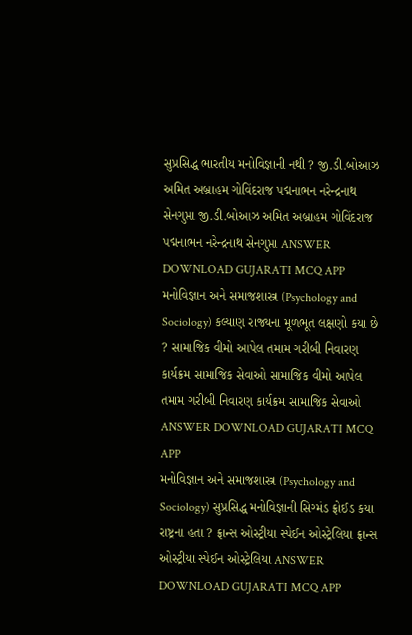સુપ્રસિદ્ધ ભારતીય મનોવિજ્ઞાની નથી ? જી.ડી.બોઆઝ અમિત અબ્રાહમ ગોવિંદરાજ પદ્મનાભન નરેન્દ્રનાથ સેનગુપ્તા જી.ડી.બોઆઝ અમિત અબ્રાહમ ગોવિંદરાજ પદ્મનાભન નરેન્દ્રનાથ સેનગુપ્તા ANSWER DOWNLOAD GUJARATI MCQ APP
મનોવિજ્ઞાન અને સમાજશાસ્ત્ર (Psychology and Sociology) કલ્યાણ રાજ્યના મૂળભૂત લક્ષણો કયા છે ? સામાજિક વીમો આપેલ તમામ ગરીબી નિવારણ કાર્યક્રમ સામાજિક સેવાઓ સામાજિક વીમો આપેલ તમામ ગરીબી નિવારણ કાર્યક્રમ સામાજિક સેવાઓ ANSWER DOWNLOAD GUJARATI MCQ APP
મનોવિજ્ઞાન અને સમાજશાસ્ત્ર (Psychology and Sociology) સુપ્રસિદ્ધ મનોવિજ્ઞાની સિગ્મંડ ફ્રોઈડ કયા રાષ્ટ્રના હતા ? ફ્રાન્સ ઓસ્ટ્રીયા સ્પેઈન ઓસ્ટ્રેલિયા ફ્રાન્સ ઓસ્ટ્રીયા સ્પેઈન ઓસ્ટ્રેલિયા ANSWER DOWNLOAD GUJARATI MCQ APP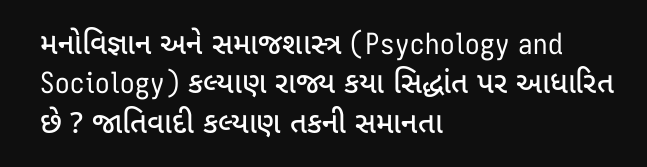મનોવિજ્ઞાન અને સમાજશાસ્ત્ર (Psychology and Sociology) કલ્યાણ રાજ્ય કયા સિદ્ધાંત પર આધારિત છે ? જાતિવાદી કલ્યાણ તકની સમાનતા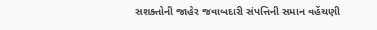સશક્તોની જાહેર જવાબદારી સંપત્તિની સમાન વહેંચણી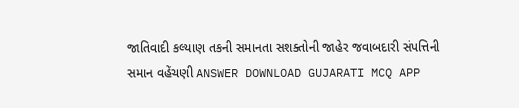જાતિવાદી કલ્યાણ તકની સમાનતા સશક્તોની જાહેર જવાબદારી સંપત્તિની સમાન વહેંચણી ANSWER DOWNLOAD GUJARATI MCQ APP